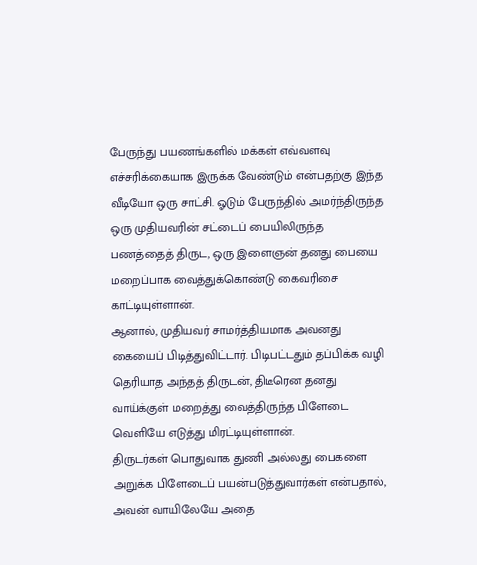பேருந்து பயணங்களில் மக்கள் எவ்வளவு எச்சரிக்கையாக இருக்க வேண்டும் என்பதற்கு இந்த வீடியோ ஒரு சாட்சி. ஓடும் பேருந்தில் அமர்ந்திருந்த ஒரு முதியவரின் சட்டைப் பையிலிருந்த பணத்தைத் திருட, ஒரு இளைஞன் தனது பையை மறைப்பாக வைத்துக்கொண்டு கைவரிசை காட்டியுள்ளான்.
ஆனால், முதியவர் சாமர்த்தியமாக அவனது கையைப் பிடித்துவிட்டார். பிடிபட்டதும் தப்பிக்க வழி தெரியாத அந்தத் திருடன், திடீரென தனது வாய்க்குள் மறைத்து வைத்திருந்த பிளேடை வெளியே எடுத்து மிரட்டியுள்ளான்.
திருடர்கள் பொதுவாக துணி அல்லது பைகளை அறுக்க பிளேடைப் பயன்படுத்துவார்கள் என்பதால், அவன் வாயிலேயே அதை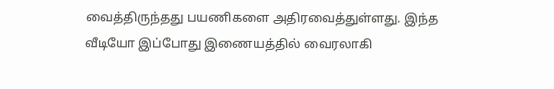வைத்திருந்தது பயணிகளை அதிரவைத்துள்ளது. இந்த வீடியோ இப்போது இணையத்தில் வைரலாகி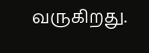வருகிறது.